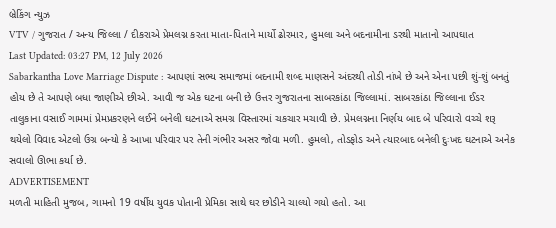બ્રેકિંગ ન્યુઝ
VTV / ગુજરાત / અન્ય જિલ્લા / દીકરાએ પ્રેમલગ્ન કરતા માતા-પિતાને માર્યો ઢોરમાર, હુમલા અને બદનામીના ડરથી માતાનો આપઘાત
Last Updated: 03:27 PM, 12 July 2026
Sabarkantha Love Marriage Dispute : આપણાં સભ્ય સમાજમાં બદનામી શબ્દ માણસને અંદરથી તોડી નાંખે છે અને એના પછી શું-શું બનતું હોય છે તે આપણે બધા જાણીએ છીએ. આવી જ એક ઘટના બની છે ઉત્તર ગુજરાતના સાબરકાંઠા જિલ્લામાં. સાબરકાંઠા જિલ્લાના ઈડર તાલુકાના વસાઈ ગામમાં પ્રેમપ્રકરણને લઈને બનેલી ઘટનાએ સમગ્ર વિસ્તારમાં ચકચાર મચાવી છે. પ્રેમલગ્નના નિર્ણય બાદ બે પરિવારો વચ્ચે શરૂ થયેલો વિવાદ એટલો ઉગ્ર બન્યો કે આખા પરિવાર પર તેની ગંભીર અસર જોવા મળી. હુમલો, તોડફોડ અને ત્યારબાદ બનેલી દુઃખદ ઘટનાએ અનેક સવાલો ઊભા કર્યા છે.
ADVERTISEMENT
મળતી માહિતી મુજબ, ગામનો 19 વર્ષીય યુવક પોતાની પ્રેમિકા સાથે ઘર છોડીને ચાલ્યો ગયો હતો. આ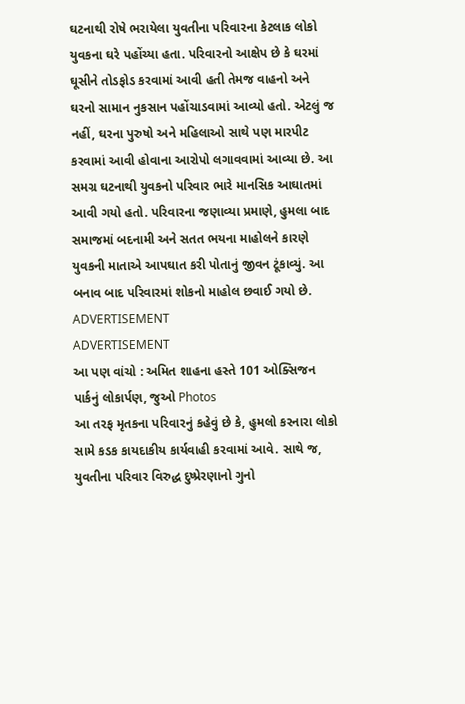ઘટનાથી રોષે ભરાયેલા યુવતીના પરિવારના કેટલાક લોકો યુવકના ઘરે પહોંચ્યા હતા. પરિવારનો આક્ષેપ છે કે ઘરમાં ઘૂસીને તોડફોડ કરવામાં આવી હતી તેમજ વાહનો અને ઘરનો સામાન નુકસાન પહોંચાડવામાં આવ્યો હતો. એટલું જ નહીં, ઘરના પુરુષો અને મહિલાઓ સાથે પણ મારપીટ કરવામાં આવી હોવાના આરોપો લગાવવામાં આવ્યા છે. આ સમગ્ર ઘટનાથી યુવકનો પરિવાર ભારે માનસિક આઘાતમાં આવી ગયો હતો. પરિવારના જણાવ્યા પ્રમાણે, હુમલા બાદ સમાજમાં બદનામી અને સતત ભયના માહોલને કારણે યુવકની માતાએ આપઘાત કરી પોતાનું જીવન ટૂંકાવ્યું. આ બનાવ બાદ પરિવારમાં શોકનો માહોલ છવાઈ ગયો છે.
ADVERTISEMENT
ADVERTISEMENT
આ પણ વાંચો : અમિત શાહના હસ્તે 101 ઓક્સિજન પાર્કનું લોકાર્પણ, જુઓ Photos
આ તરફ મૃતકના પરિવારનું કહેવું છે કે, હુમલો કરનારા લોકો સામે કડક કાયદાકીય કાર્યવાહી કરવામાં આવે. સાથે જ, યુવતીના પરિવાર વિરુદ્ધ દુષ્પ્રેરણાનો ગુનો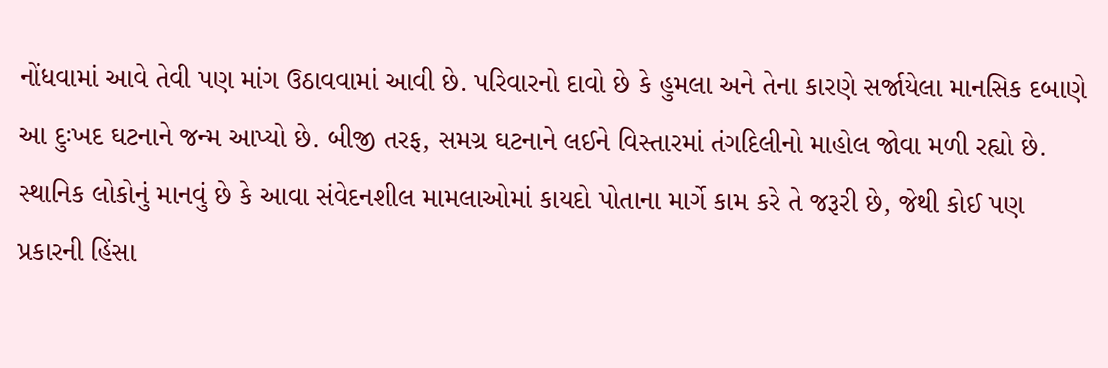નોંધવામાં આવે તેવી પણ માંગ ઉઠાવવામાં આવી છે. પરિવારનો દાવો છે કે હુમલા અને તેના કારણે સર્જાયેલા માનસિક દબાણે આ દુઃખદ ઘટનાને જન્મ આપ્યો છે. બીજી તરફ, સમગ્ર ઘટનાને લઈને વિસ્તારમાં તંગદિલીનો માહોલ જોવા મળી રહ્યો છે. સ્થાનિક લોકોનું માનવું છે કે આવા સંવેદનશીલ મામલાઓમાં કાયદો પોતાના માર્ગે કામ કરે તે જરૂરી છે, જેથી કોઈ પણ પ્રકારની હિંસા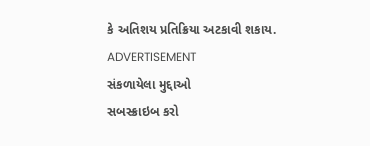કે અતિશય પ્રતિક્રિયા અટકાવી શકાય.
ADVERTISEMENT
સંકળાયેલા મુદ્દાઓ
સબસ્ક્રાઇબ કરો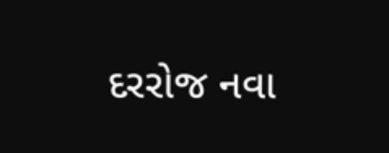દરરોજ નવા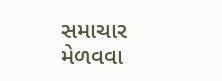સમાચાર મેળવવા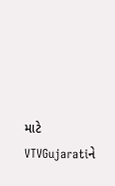માટે VTVGujaratiને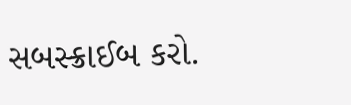સબસ્ક્રાઈબ કરો.